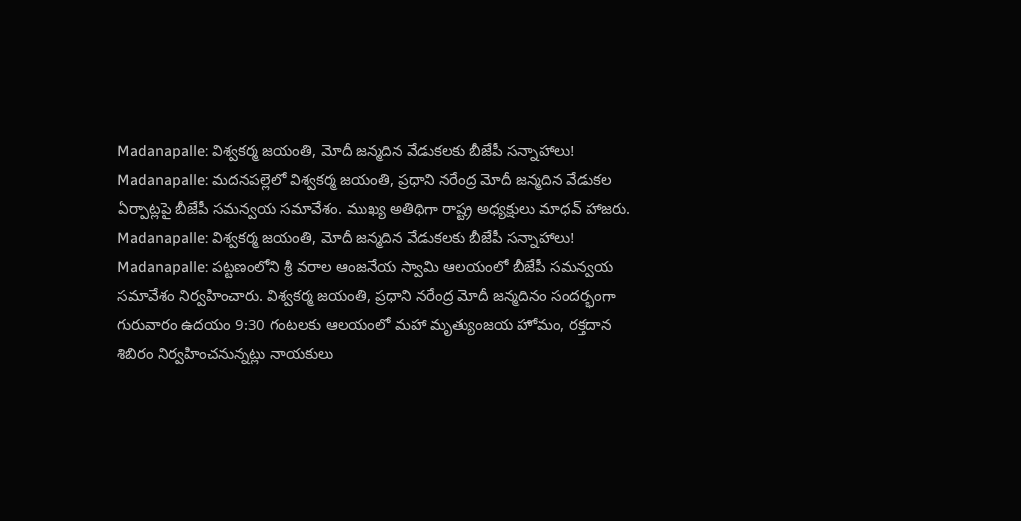Madanapalle: విశ్వకర్మ జయంతి, మోదీ జన్మదిన వేడుకలకు బీజేపీ సన్నాహాలు!
Madanapalle: మదనపల్లెలో విశ్వకర్మ జయంతి, ప్రధాని నరేంద్ర మోదీ జన్మదిన వేడుకల ఏర్పాట్లపై బీజేపీ సమన్వయ సమావేశం. ముఖ్య అతిథిగా రాష్ట్ర అధ్యక్షులు మాధవ్ హాజరు.
Madanapalle: విశ్వకర్మ జయంతి, మోదీ జన్మదిన వేడుకలకు బీజేపీ సన్నాహాలు!
Madanapalle: పట్టణంలోని శ్రీ వరాల ఆంజనేయ స్వామి ఆలయంలో బీజేపీ సమన్వయ సమావేశం నిర్వహించారు. విశ్వకర్మ జయంతి, ప్రధాని నరేంద్ర మోదీ జన్మదినం సందర్భంగా గురువారం ఉదయం 9:30 గంటలకు ఆలయంలో మహా మృత్యుంజయ హోమం, రక్తదాన శిబిరం నిర్వహించనున్నట్లు నాయకులు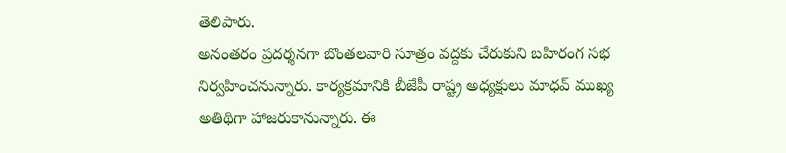తెలిపారు.
అనంతరం ప్రదర్శనగా బొంతలవారి సూత్రం వద్దకు చేరుకుని బహిరంగ సభ నిర్వహించనున్నారు. కార్యక్రమానికి బీజేపీ రాష్ట్ర అధ్యక్షులు మాధవ్ ముఖ్య అతిథిగా హాజరుకానున్నారు. ఈ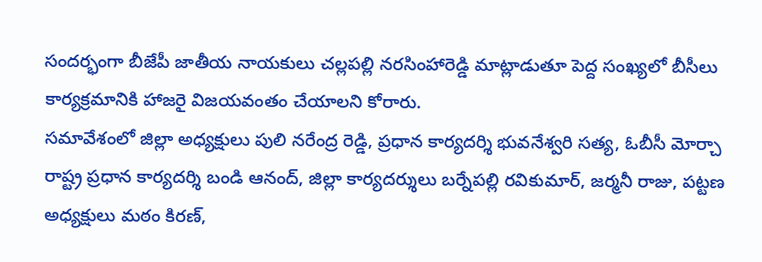సందర్భంగా బీజేపీ జాతీయ నాయకులు చల్లపల్లి నరసింహారెడ్డి మాట్లాడుతూ పెద్ద సంఖ్యలో బీసీలు కార్యక్రమానికి హాజరై విజయవంతం చేయాలని కోరారు.
సమావేశంలో జిల్లా అధ్యక్షులు పులి నరేంద్ర రెడ్డి, ప్రధాన కార్యదర్శి భువనేశ్వరి సత్య, ఓబీసీ మోర్చా రాష్ట్ర ప్రధాన కార్యదర్శి బండి ఆనంద్, జిల్లా కార్యదర్శులు బర్నేపల్లి రవికుమార్, జర్మనీ రాజు, పట్టణ అధ్యక్షులు మఠం కిరణ్,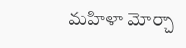మహిళా మోర్చా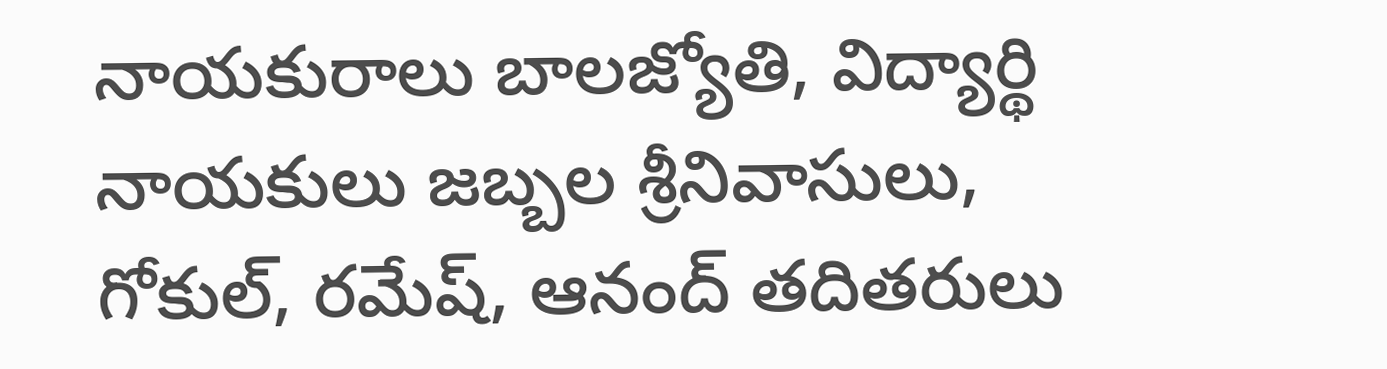నాయకురాలు బాలజ్యోతి, విద్యార్థి నాయకులు జబ్బల శ్రీనివాసులు, గోకుల్, రమేష్, ఆనంద్ తదితరులు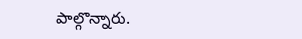పాల్గొన్నారు.